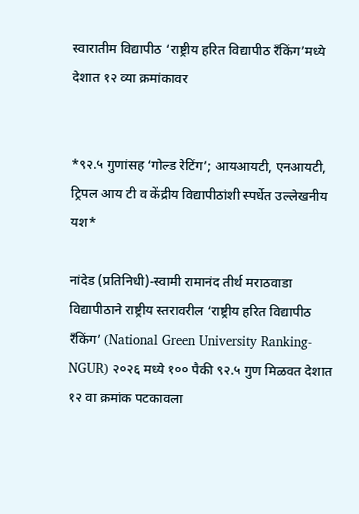स्वारातीम विद्यापीठ ‘राष्ट्रीय हरित विद्यापीठ रँकिंग’मध्ये देशात १२ व्या क्रमांकावर


*९२.५ गुणांसह ‘गोल्ड रेटिंग’; आयआयटी, एनआयटी, ट्रिपल आय टी व केंद्रीय विद्यापीठांशी स्पर्धेत उल्लेखनीय यश*

नांदेड (प्रतिनिधी)-स्वामी रामानंद तीर्थ मराठवाडा विद्यापीठाने राष्ट्रीय स्तरावरील ‘राष्ट्रीय हरित विद्यापीठ रँकिंग’ (National Green University Ranking-NGUR) २०२६ मध्ये १०० पैकी ९२.५ गुण मिळवत देशात १२ वा क्रमांक पटकावला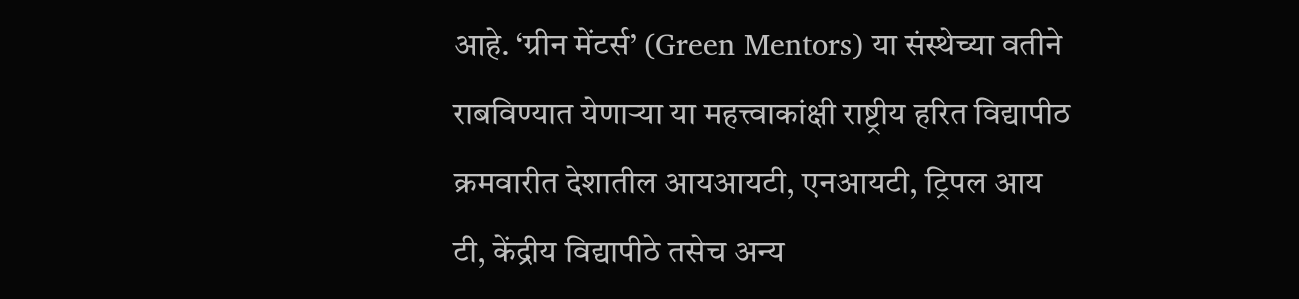आहे. ‘ग्रीन मेंटर्स’ (Green Mentors) या संस्थेच्या वतीने राबविण्यात येणाऱ्या या महत्त्वाकांक्षी राष्ट्रीय हरित विद्यापीठ क्रमवारीत देशातील आयआयटी, एनआयटी, ट्रिपल आय टी, केंद्रीय विद्यापीठे तसेच अन्य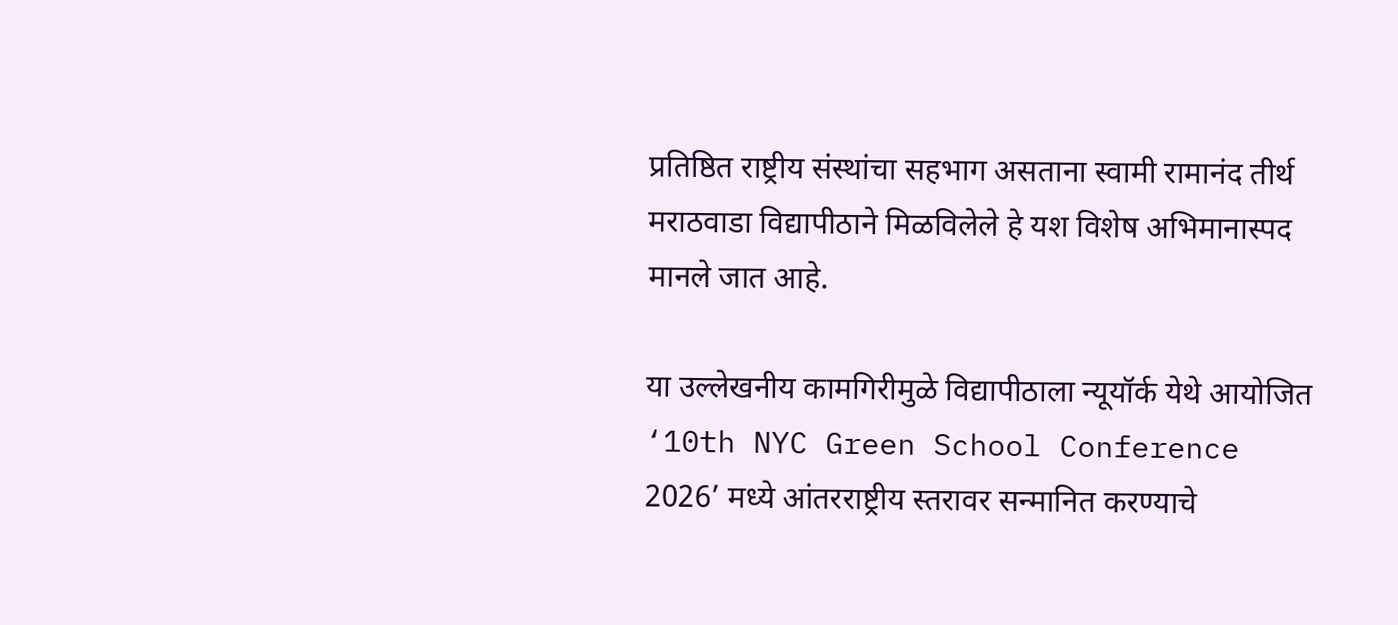प्रतिष्ठित राष्ट्रीय संस्थांचा सहभाग असताना स्वामी रामानंद तीर्थ मराठवाडा विद्यापीठाने मिळविलेले हे यश विशेष अभिमानास्पद मानले जात आहे.

या उल्लेखनीय कामगिरीमुळे विद्यापीठाला न्यूयॉर्क येथे आयोजित ‘10th NYC Green School Conference 2026’ मध्ये आंतरराष्ट्रीय स्तरावर सन्मानित करण्याचे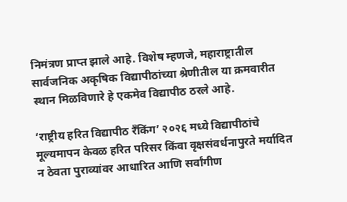निमंत्रण प्राप्त झाले आहे. विशेष म्हणजे, महाराष्ट्रातील सार्वजनिक अकृषिक विद्यापीठांच्या श्रेणीतील या क्रमवारीत स्थान मिळविणारे हे एकमेव विद्यापीठ ठरले आहे.

‘राष्ट्रीय हरित विद्यापीठ रँकिंग’ २०२६ मध्ये विद्यापीठांचे मूल्यमापन केवळ हरित परिसर किंवा वृक्षसंवर्धनापुरते मर्यादित न ठेवता पुराव्यांवर आधारित आणि सर्वांगीण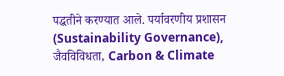पद्धतीने करण्यात आले. पर्यावरणीय प्रशासन (Sustainability Governance), जैवविविधता, Carbon & Climate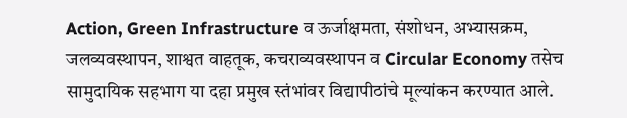Action, Green Infrastructure व ऊर्जाक्षमता, संशोधन, अभ्यासक्रम, जलव्यवस्थापन, शाश्वत वाहतूक, कचराव्यवस्थापन व Circular Economy तसेच सामुदायिक सहभाग या दहा प्रमुख स्तंभांवर विद्यापीठांचे मूल्यांकन करण्यात आले.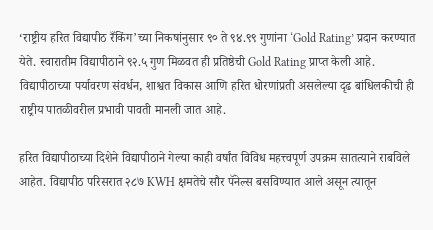‘राष्ट्रीय हरित विद्यापीठ रँकिंग’च्या निकषांनुसार ९० ते ९४.९९ गुणांना ‘Gold Rating’ प्रदान करण्यात येते. स्वारातीम विद्यापीठाने ९२.५ गुण मिळवत ही प्रतिष्ठेची Gold Rating प्राप्त केली आहे. विद्यापीठाच्या पर्यावरण संवर्धन, शाश्वत विकास आणि हरित धोरणांप्रती असलेल्या दृढ बांधिलकीची ही राष्ट्रीय पातळीवरील प्रभावी पावती मानली जात आहे.

हरित विद्यापीठाच्या दिशेने विद्यापीठाने गेल्या काही वर्षांत विविध महत्त्वपूर्ण उपक्रम सातत्याने राबविले आहेत. विद्यापीठ परिसरात २८७ KWH क्षमतेचे सौर पॅनेल्स बसविण्यात आले असून त्यातून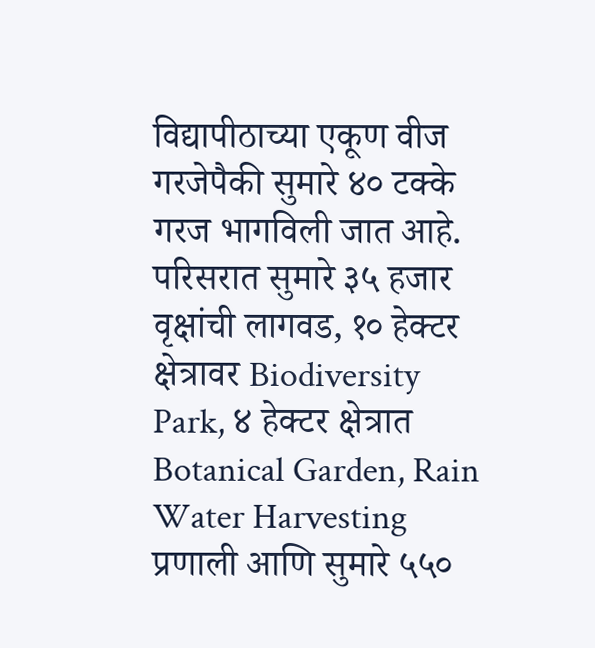विद्यापीठाच्या एकूण वीज गरजेपैकी सुमारे ४० टक्के गरज भागविली जात आहे. परिसरात सुमारे ३५ हजार वृक्षांची लागवड, १० हेक्टर क्षेत्रावर Biodiversity Park, ४ हेक्टर क्षेत्रात Botanical Garden, Rain Water Harvesting प्रणाली आणि सुमारे ५५०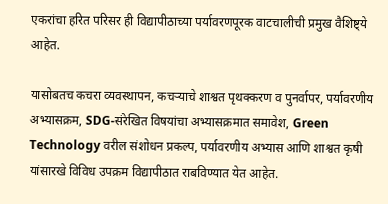एकरांचा हरित परिसर ही विद्यापीठाच्या पर्यावरणपूरक वाटचालीची प्रमुख वैशिष्ट्ये आहेत.

यासोबतच कचरा व्यवस्थापन, कचऱ्याचे शाश्वत पृथक्करण व पुनर्वापर, पर्यावरणीय अभ्यासक्रम, SDG-संरेखित विषयांचा अभ्यासक्रमात समावेश, Green Technology वरील संशोधन प्रकल्प, पर्यावरणीय अभ्यास आणि शाश्वत कृषी यांसारखे विविध उपक्रम विद्यापीठात राबविण्यात येत आहेत.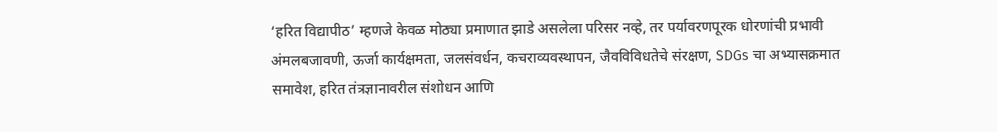‘हरित विद्यापीठ’ म्हणजे केवळ मोठ्या प्रमाणात झाडे असलेला परिसर नव्हे, तर पर्यावरणपूरक धोरणांची प्रभावी अंमलबजावणी, ऊर्जा कार्यक्षमता, जलसंवर्धन, कचराव्यवस्थापन, जैवविविधतेचे संरक्षण, SDGs चा अभ्यासक्रमात समावेश, हरित तंत्रज्ञानावरील संशोधन आणि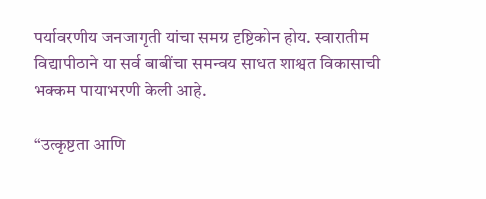पर्यावरणीय जनजागृती यांचा समग्र दृष्टिकोन होय. स्वारातीम विद्यापीठाने या सर्व बाबींचा समन्वय साधत शाश्वत विकासाची भक्कम पायाभरणी केली आहे.

“उत्कृष्टता आणि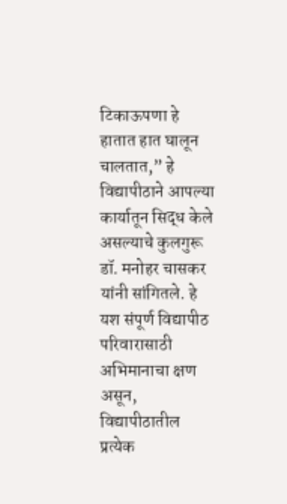टिकाऊपणा हे हातात हात घालून चालतात,” हे विद्यापीठाने आपल्या कार्यातून सिद्ध केले असल्याचे कुलगुरू डॉ. मनोहर चासकर यांनी सांगितले. हे यश संपूर्ण विद्यापीठ परिवारासाठी अभिमानाचा क्षण असून, विद्यापीठातील प्रत्येक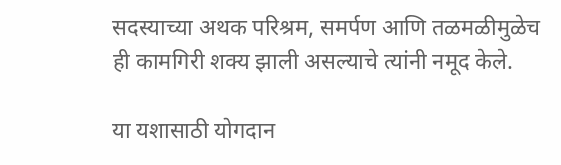सदस्याच्या अथक परिश्रम, समर्पण आणि तळमळीमुळेच ही कामगिरी शक्य झाली असल्याचे त्यांनी नमूद केले.

या यशासाठी योगदान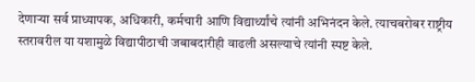देणाऱ्या सर्व प्राध्यापक, अधिकारी, कर्मचारी आणि विद्यार्थ्यांचे त्यांनी अभिनंदन केले. त्याचबरोबर राष्ट्रीय स्तरावरील या यशामुळे विद्यापीठाची जबाबदारीही वाढली असल्याचे त्यांनी स्पष्ट केले.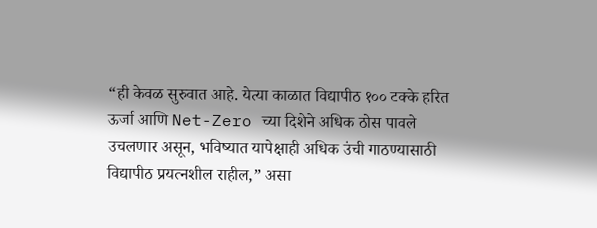“ही केवळ सुरुवात आहे. येत्या काळात विद्यापीठ १०० टक्के हरित ऊर्जा आणि Net-Zero च्या दिशेने अधिक ठोस पावले उचलणार असून, भविष्यात यापेक्षाही अधिक उंची गाठण्यासाठी विद्यापीठ प्रयत्नशील राहील,” असा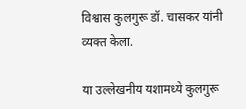विश्वास कुलगुरू डॉ. चासकर यांनी व्यक्त केला.

या उल्लेखनीय यशामध्ये कुलगुरू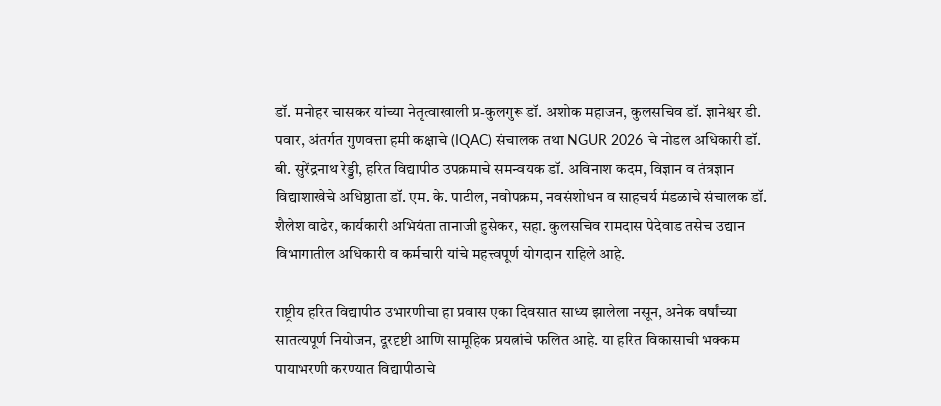डॉ. मनोहर चासकर यांच्या नेतृत्वाखाली प्र-कुलगुरू डॉ. अशोक महाजन, कुलसचिव डॉ. ज्ञानेश्वर डी. पवार, अंतर्गत गुणवत्ता हमी कक्षाचे (IQAC) संचालक तथा NGUR 2026 चे नोडल अधिकारी डॉ. बी. सुरेंद्रनाथ रेड्डी, हरित विद्यापीठ उपक्रमाचे समन्वयक डॉ. अविनाश कदम, विज्ञान व तंत्रज्ञान विद्याशाखेचे अधिष्ठाता डॉ. एम. के. पाटील, नवोपक्रम, नवसंशोधन व साहचर्य मंडळाचे संचालक डॉ. शैलेश वाढेर, कार्यकारी अभियंता तानाजी हुसेकर, सहा. कुलसचिव रामदास पेदेवाड तसेच उद्यान विभागातील अधिकारी व कर्मचारी यांचे महत्त्वपूर्ण योगदान राहिले आहे.

राष्ट्रीय हरित विद्यापीठ उभारणीचा हा प्रवास एका दिवसात साध्य झालेला नसून, अनेक वर्षांच्या सातत्यपूर्ण नियोजन, दूरदृष्टी आणि सामूहिक प्रयत्नांचे फलित आहे. या हरित विकासाची भक्कम पायाभरणी करण्यात विद्यापीठाचे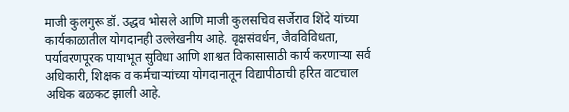माजी कुलगुरू डॉ. उद्धव भोसले आणि माजी कुलसचिव सर्जेराव शिंदे यांच्या कार्यकाळातील योगदानही उल्लेखनीय आहे. वृक्षसंवर्धन, जैवविविधता, पर्यावरणपूरक पायाभूत सुविधा आणि शाश्वत विकासासाठी कार्य करणाऱ्या सर्व अधिकारी, शिक्षक व कर्मचाऱ्यांच्या योगदानातून विद्यापीठाची हरित वाटचाल अधिक बळकट झाली आहे.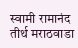स्वामी रामानंद तीर्थ मराठवाडा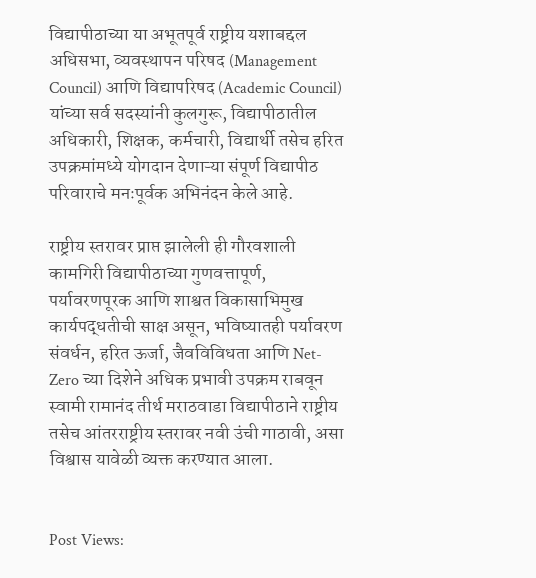विद्यापीठाच्या या अभूतपूर्व राष्ट्रीय यशाबद्दल अधिसभा, व्यवस्थापन परिषद (Management Council) आणि विद्यापरिषद (Academic Council) यांच्या सर्व सदस्यांनी कुलगुरू, विद्यापीठातील अधिकारी, शिक्षक, कर्मचारी, विद्यार्थी तसेच हरित उपक्रमांमध्ये योगदान देणाऱ्या संपूर्ण विद्यापीठ परिवाराचे मनःपूर्वक अभिनंदन केले आहे.

राष्ट्रीय स्तरावर प्राप्त झालेली ही गौरवशाली कामगिरी विद्यापीठाच्या गुणवत्तापूर्ण, पर्यावरणपूरक आणि शाश्वत विकासाभिमुख कार्यपद्धतीची साक्ष असून, भविष्यातही पर्यावरण संवर्धन, हरित ऊर्जा, जैवविविधता आणि Net-Zero च्या दिशेने अधिक प्रभावी उपक्रम राबवून स्वामी रामानंद तीर्थ मराठवाडा विद्यापीठाने राष्ट्रीय तसेच आंतरराष्ट्रीय स्तरावर नवी उंची गाठावी, असा विश्वास यावेळी व्यक्त करण्यात आला.


Post Views: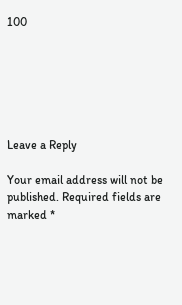100






Leave a Reply

Your email address will not be published. Required fields are marked *